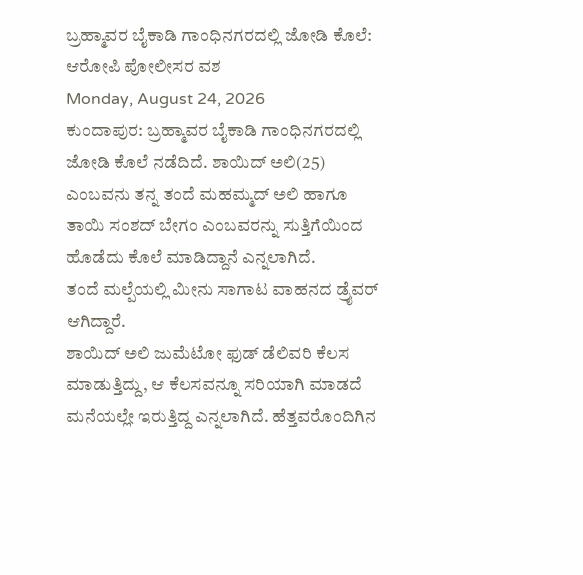ಬ್ರಹ್ಮಾವರ ಬೈಕಾಡಿ ಗಾಂಧಿನಗರದಲ್ಲಿ ಜೋಡಿ ಕೊಲೆ: ಆರೋಪಿ ಪೋಲೀಸರ ವಶ
Monday, August 24, 2026
ಕುಂದಾಪುರ: ಬ್ರಹ್ಮಾವರ ಬೈಕಾಡಿ ಗಾಂಧಿನಗರದಲ್ಲಿ ಜೋಡಿ ಕೊಲೆ ನಡೆದಿದೆ. ಶಾಯಿದ್ ಅಲಿ(25) ಎಂಬವನು ತನ್ನ ತಂದೆ ಮಹಮ್ಮದ್ ಅಲಿ ಹಾಗೂ ತಾಯಿ ಸಂಶದ್ ಬೇಗಂ ಎಂಬವರನ್ನು ಸುತ್ತಿಗೆಯಿಂದ ಹೊಡೆದು ಕೊಲೆ ಮಾಡಿದ್ದಾನೆ ಎನ್ನಲಾಗಿದೆ.
ತಂದೆ ಮಲ್ಪೆಯಲ್ಲಿ ಮೀನು ಸಾಗಾಟ ವಾಹನದ ಡ್ರೈವರ್ ಆಗಿದ್ದಾರೆ.
ಶಾಯಿದ್ ಅಲಿ ಜುಮೆಟೋ ಫುಡ್ ಡೆಲಿವರಿ ಕೆಲಸ ಮಾಡುತ್ತಿದ್ದು, ಆ ಕೆಲಸವನ್ನೂ ಸರಿಯಾಗಿ ಮಾಡದೆ ಮನೆಯಲ್ಲೇ ಇರುತ್ತಿದ್ದ ಎನ್ನಲಾಗಿದೆ. ಹೆತ್ತವರೊಂದಿಗಿನ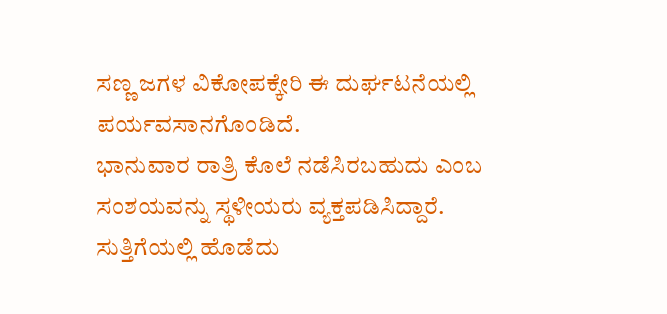ಸಣ್ಣ ಜಗಳ ವಿಕೋಪಕ್ಕೇರಿ ಈ ದುರ್ಘಟನೆಯಲ್ಲಿ ಪರ್ಯವಸಾನಗೊಂಡಿದೆ.
ಭಾನುವಾರ ರಾತ್ರಿ ಕೊಲೆ ನಡೆಸಿರಬಹುದು ಎಂಬ ಸಂಶಯವನ್ನು ಸ್ಥಳೀಯರು ವ್ಯಕ್ತಪಡಿಸಿದ್ದಾರೆ. ಸುತ್ತಿಗೆಯಲ್ಲಿ ಹೊಡೆದು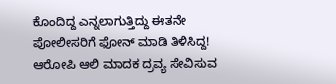ಕೊಂದಿದ್ದ ಎನ್ನಲಾಗುತ್ತಿದ್ದು ಈತನೇ ಪೋಲೀಸರಿಗೆ ಫೋನ್ ಮಾಡಿ ತಿಳಿಸಿದ್ದ!
ಆರೋಪಿ ಆಲಿ ಮಾದಕ ದ್ರವ್ಯ ಸೇವಿಸುವ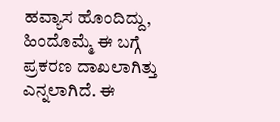ಹವ್ಯಾಸ ಹೊಂದಿದ್ದು, ಹಿಂದೊಮ್ಮೆ ಈ ಬಗ್ಗೆ ಪ್ರಕರಣ ದಾಖಲಾಗಿತ್ತು ಎನ್ನಲಾಗಿದೆ. ಈ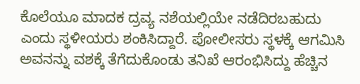ಕೊಲೆಯೂ ಮಾದಕ ದ್ರವ್ಯ ನಶೆಯಲ್ಲಿಯೇ ನಡೆದಿರಬಹುದು ಎಂದು ಸ್ಥಳೀಯರು ಶಂಕಿಸಿದ್ದಾರೆ. ಪೋಲೀಸರು ಸ್ಥಳಕ್ಕೆ ಆಗಮಿಸಿ ಅವನನ್ನು ವಶಕ್ಕೆ ತೆಗೆದುಕೊಂಡು ತನಿಖೆ ಆರಂಭಿಸಿದ್ದು ಹೆಚ್ಚಿನ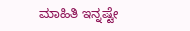ಮಾಹಿತಿ ಇನ್ನಷ್ಟೇ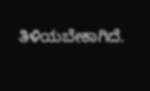ತಿಳಿಯಬೇಕಾಗಿದೆ.